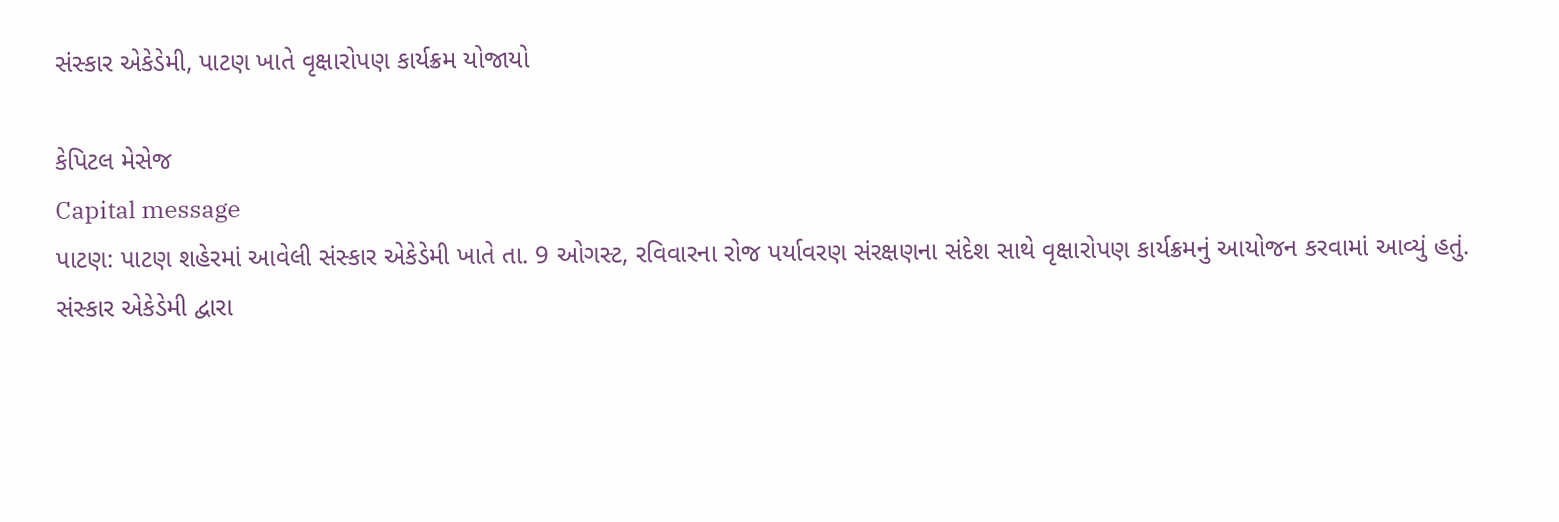સંસ્કાર એકેડેમી, પાટણ ખાતે વૃક્ષારોપણ કાર્યક્રમ યોજાયો

કેપિટલ મેસેજ
Capital message
પાટણ: પાટણ શહેરમાં આવેલી સંસ્કાર એકેડેમી ખાતે તા. 9 ઓગસ્ટ, રવિવારના રોજ પર્યાવરણ સંરક્ષણના સંદેશ સાથે વૃક્ષારોપણ કાર્યક્રમનું આયોજન કરવામાં આવ્યું હતું.
સંસ્કાર એકેડેમી દ્વારા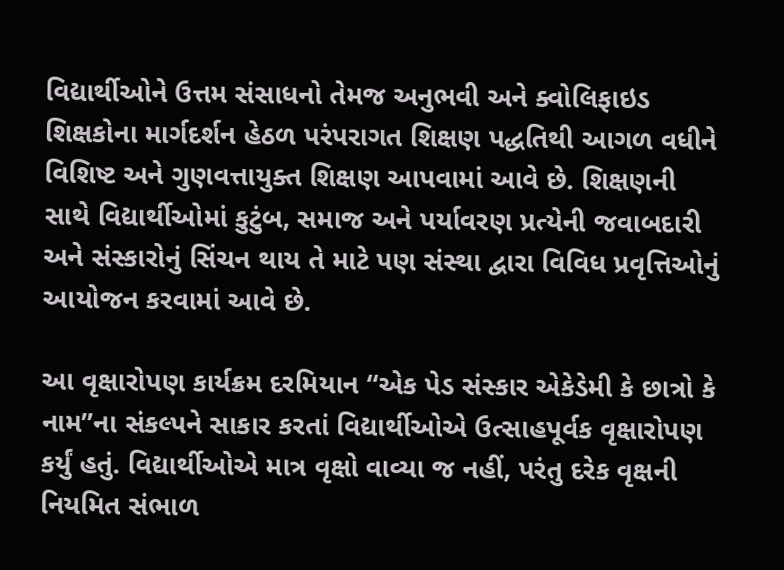વિદ્યાર્થીઓને ઉત્તમ સંસાધનો તેમજ અનુભવી અને ક્વોલિફાઇડ શિક્ષકોના માર્ગદર્શન હેઠળ પરંપરાગત શિક્ષણ પદ્ધતિથી આગળ વધીને વિશિષ્ટ અને ગુણવત્તાયુક્ત શિક્ષણ આપવામાં આવે છે. શિક્ષણની સાથે વિદ્યાર્થીઓમાં કુટુંબ, સમાજ અને પર્યાવરણ પ્રત્યેની જવાબદારી અને સંસ્કારોનું સિંચન થાય તે માટે પણ સંસ્થા દ્વારા વિવિધ પ્રવૃત્તિઓનું આયોજન કરવામાં આવે છે.

આ વૃક્ષારોપણ કાર્યક્રમ દરમિયાન “એક પેડ સંસ્કાર એકેડેમી કે છાત્રો કે નામ”ના સંકલ્પને સાકાર કરતાં વિદ્યાર્થીઓએ ઉત્સાહપૂર્વક વૃક્ષારોપણ કર્યું હતું. વિદ્યાર્થીઓએ માત્ર વૃક્ષો વાવ્યા જ નહીં, પરંતુ દરેક વૃક્ષની નિયમિત સંભાળ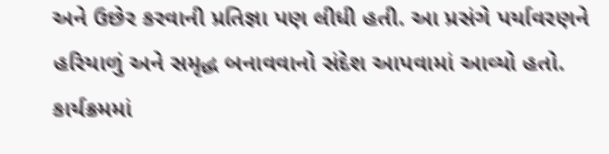અને ઉછેર કરવાની પ્રતિજ્ઞા પણ લીધી હતી. આ પ્રસંગે પર્યાવરણને હરિયાળું અને સમૃદ્ધ બનાવવાનો સંદેશ આપવામાં આવ્યો હતો.
કાર્યક્રમમાં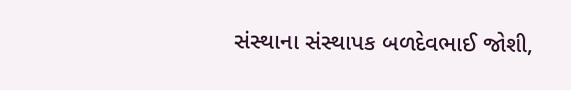સંસ્થાના સંસ્થાપક બળદેવભાઈ જોશી,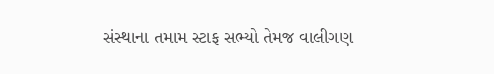સંસ્થાના તમામ સ્ટાફ સભ્યો તેમજ વાલીગણ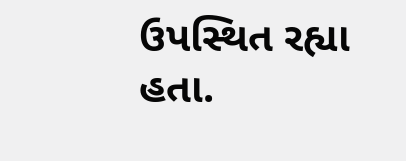ઉપસ્થિત રહ્યા હતા.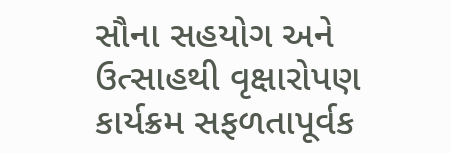સૌના સહયોગ અને ઉત્સાહથી વૃક્ષારોપણ કાર્યક્રમ સફળતાપૂર્વક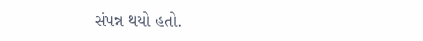સંપન્ન થયો હતો.